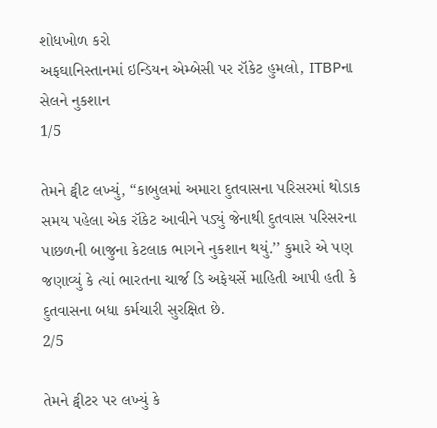શોધખોળ કરો
અફઘાનિસ્તાનમાં ઇન્ડિયન એમ્બેસી પર રૉકેટ હુમલો, ITBPના સેલને નુકશાન
1/5

તેમને ટ્વીટ લખ્યું, ‘‘કાબુલમાં અમારા દુતવાસના પરિસરમાં થોડાક સમય પહેલા એક રૉકેટ આવીને પડ્યું જેનાથી દુતવાસ પરિસરના પાછળની બાજુના કેટલાક ભાગને નુકશાન થયું.’’ કુમારે એ પણ જણાવ્યું કે ત્યાં ભારતના ચાર્જ ડિ અફેયર્સે માહિતી આપી હતી કે દુતવાસના બધા કર્મચારી સુરક્ષિત છે.
2/5

તેમને ટ્વીટર પર લખ્યું કે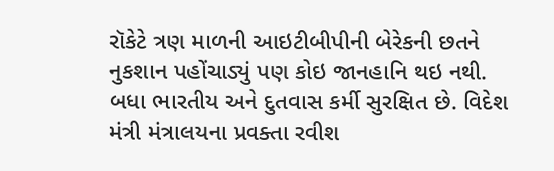રૉકેટે ત્રણ માળની આઇટીબીપીની બેરેકની છતને નુકશાન પહોંચાડ્યું પણ કોઇ જાનહાનિ થઇ નથી. બધા ભારતીય અને દુતવાસ કર્મી સુરક્ષિત છે. વિદેશ મંત્રી મંત્રાલયના પ્રવક્તા રવીશ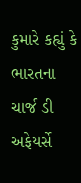કુમારે કહ્યું કે ભારતના ચાર્જ ડી અફેયર્સે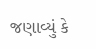જણાવ્યું કે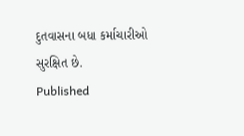દુતવાસના બધા કર્માચારીઓ સુરક્ષિત છે.
Published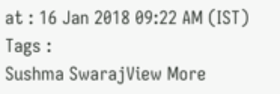at : 16 Jan 2018 09:22 AM (IST)
Tags :
Sushma SwarajView More